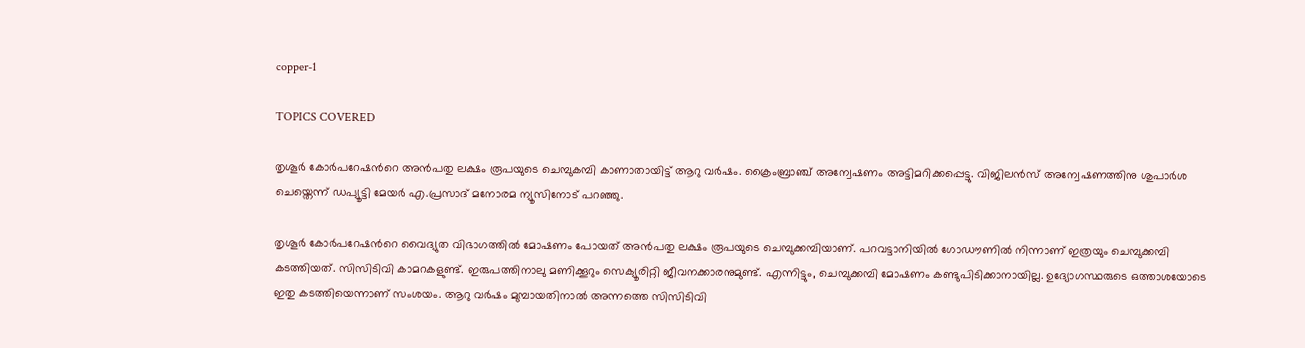copper-1

TOPICS COVERED

തൃശൂര്‍ കോര്‍പറേഷന്‍റെ അന്‍പതു ലക്ഷം രൂപയുടെ ചെമ്പുകമ്പി കാണാതായിട്ട് ആറു വര്‍ഷം. ക്രൈംബ്രാഞ്ച് അന്വേഷണം അട്ടിമറിക്കപ്പെട്ടു. വിജിലന്‍സ് അന്വേഷണത്തിനു ശുപാര്‍ശ ചെയ്തെന്ന് ഡപ്യൂട്ടി മേയര്‍ എ.പ്രസാദ് മനോരമ ന്യൂസിനോട് പറഞ്ഞു.

തൃശൂര്‍ കോര്‍പറേഷന്‍റെ വൈദ്യുത വിഭാഗത്തില്‍ മോഷണം പോയത് അന്‍പതു ലക്ഷം രൂപയുടെ ചെമ്പുക്കമ്പിയാണ്. പറവട്ടാനിയില്‍ ഗോഡൗണില്‍ നിന്നാണ് ഇത്രയും ചെമ്പുക്കമ്പി കടത്തിയത്. സിസിടിവി കാമറകളുണ്ട്. ഇരുപത്തിനാലു മണിക്കൂറും സെക്യൂരിറ്റി ജീവനക്കാരനുമുണ്ട്. എന്നിട്ടും, ചെമ്പുക്കമ്പി മോഷണം കണ്ടുപിടിക്കാനായില്ല. ഉദ്യോഗസ്ഥരുടെ ഒത്താശയോടെ ഇതു കടത്തിയെന്നാണ് സംശയം. ആറു വര്‍ഷം മുമ്പായതിനാല്‍ അന്നത്തെ സിസിടിവി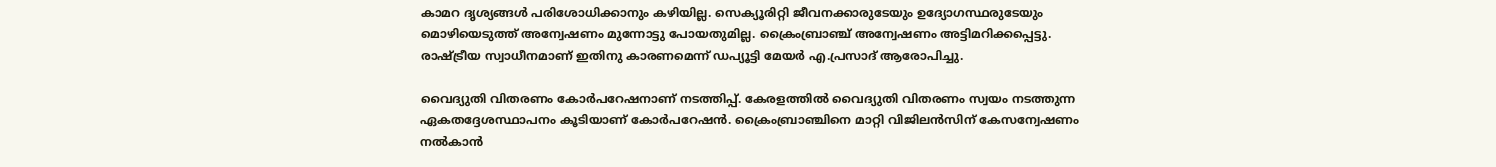കാമറ ദൃശ്യങ്ങള്‍ പരിശോധിക്കാനും കഴിയില്ല. സെക്യൂരിറ്റി ജീവനക്കാരുടേയും ഉദ്യോഗസ്ഥരുടേയും മൊഴിയെടുത്ത് അന്വേഷണം മുന്നോട്ടു പോയതുമില്ല. ക്രൈംബ്രാഞ്ച് അന്വേഷണം അട്ടിമറിക്കപ്പെട്ടു. രാഷ്ട്രീയ സ്വാധീനമാണ് ഇതിനു കാരണമെന്ന് ഡപ്യൂട്ടി മേയര്‍ എ.പ്രസാദ് ആരോപിച്ചു.

വൈദ്യുതി വിതരണം കോര്‍പറേഷനാണ് നടത്തിപ്പ്. കേരളത്തില്‍ വൈദ്യുതി വിതരണം സ്വയം നടത്തുന്ന ഏകതദ്ദേശസ്ഥാപനം കൂടിയാണ് കോര്‍പറേഷന്‍. ക്രൈംബ്രാഞ്ചിനെ മാറ്റി വിജിലന്‍സിന് കേസന്വേഷണം നല്‍കാന്‍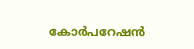കോര്‍പറേഷന്‍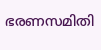ഭരണസമിതി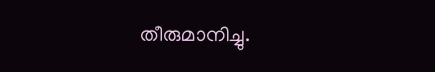തീരുമാനിച്ചു.